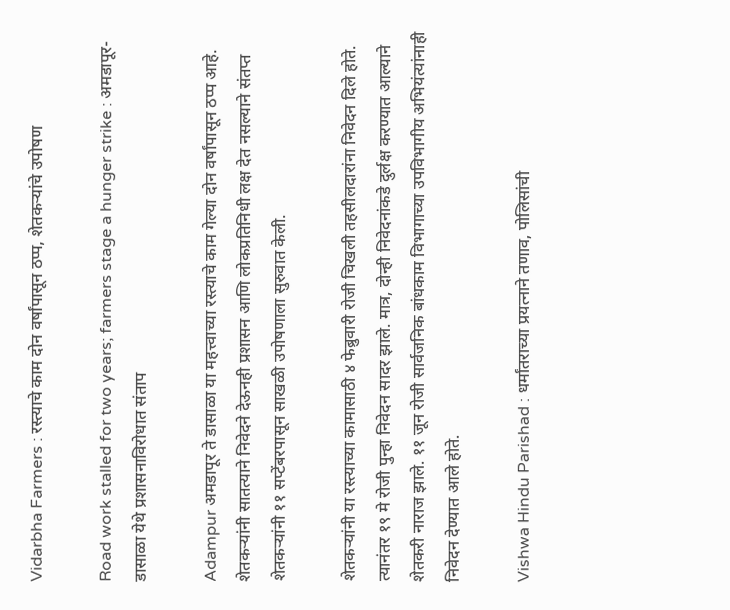Vidarbha Farmers : रस्त्याचे काम दोन वर्षांपासून ठप्प, शेतकऱ्यांचे उपोषण

Road work stalled for two years; farmers stage a hunger strike : अमडापूर-डासाळा येथे प्रशासनाविरोधात संताप

Adampur अमडापूर ते डासाळा या महत्त्वाच्या रस्त्याचे काम गेल्या दोन वर्षांपासून ठप्प आहे. शेतकऱ्यांनी सातत्याने निवेदने देऊनही प्रशासन आणि लोकप्रतिनिधी लक्ष देत नसल्याने संतप्त शेतकऱ्यांनी ११ सप्टेंबरपासून साखळी उपोषणाला सुरुवात केली.

शेतकऱ्यांनी या रस्त्याच्या कामासाठी ४ फेब्रुवारी रोजी चिखली तहसीलदारांना निवेदन दिले होते. त्यानंतर १९ मे रोजी पुन्हा निवेदन सादर झाले. मात्र, दोन्ही निवेदनांकडे दुर्लक्ष करण्यात आल्याने शेतकरी नाराज झाले. ११ जून रोजी सार्वजनिक बांधकाम विभागाच्या उपविभागीय अभियंत्यांनाही निवेदन देण्यात आले होते.

Vishwa Hindu Parishad : धर्मांतराच्या प्रयत्नाने तणाव, पोलिसांची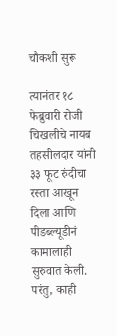चौकशी सुरू

त्यानंतर १८ फेब्रुवारी रोजी चिखलीचे नायब तहसीलदार यांनी ३३ फूट रुंदीचा रस्ता आखून दिला आणि पीडब्ल्यूडीनं कामालाही सुरुवात केली. परंतु, काही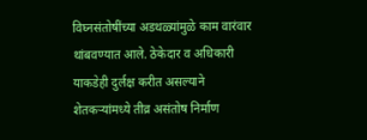विघ्नसंतोषींच्या अडथळ्यांमुळे काम वारंवार थांबवण्यात आले. ठेकेदार व अधिकारी याकडेही दुर्लक्ष करीत असल्याने शेतकऱ्यांमध्ये तीव्र असंतोष निर्माण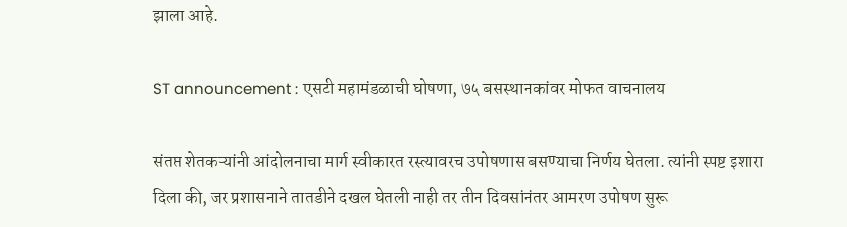झाला आहे.

ST announcement : एसटी महामंडळाची घोषणा, ७५ बसस्थानकांवर मोफत वाचनालय

संतप्त शेतकऱ्यांनी आंदोलनाचा मार्ग स्वीकारत रस्त्यावरच उपोषणास बसण्याचा निर्णय घेतला. त्यांनी स्पष्ट इशारा दिला की, जर प्रशासनाने तातडीने दखल घेतली नाही तर तीन दिवसांनंतर आमरण उपोषण सुरू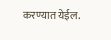करण्यात येईल.